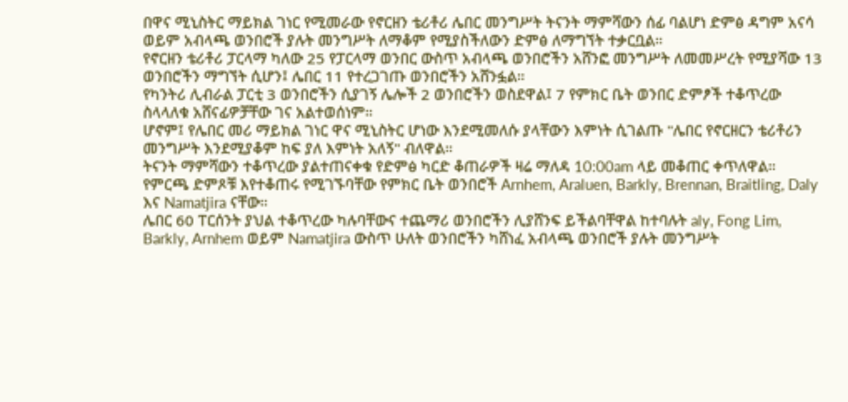በዋና ሚኒስትር ማይክል ገነር የሚመራው የኖርዘን ቴሪቶሪ ሌበር መንግሥት ትናንት ማምሻውን ሰፊ ባልሆነ ድምፅ ዳግም አናሳ ወይም አብላጫ ወንበሮች ያሉት መንግሥት ለማቆም የሚያስችለውን ድምፅ ለማግኘት ተቃርቧል።
የኖርዘን ቴሪቶሪ ፓርላማ ካለው 25 የፓርላማ ወንበር ውስጥ አብላጫ ወንበሮችን አሸንፎ መንግሥት ለመመሥረት የሚያሻው 13 ወንበሮችን ማግኘት ሲሆን፤ ሌበር 11 የተረጋገጡ ወንበሮችን አሸንፏል።
የካንትሪ ሊብራል ፓርቲ 3 ወንበሮችን ሲያገኝ ሌሎች 2 ወንበሮችን ወስደዋል፤ 7 የምክር ቤት ወንበር ድምፆች ተቆጥረው ስላላለቁ አሸናፊዎቻቸው ገና አልተወሰነም።
ሆኖም፤ የሌበር መሪ ማይክል ገነር ዋና ሚኒስትር ሆነው እንደሚመለሱ ያላቸውን እምነት ሲገልጡ "ሌበር የኖርዘርን ቴሪቶሪን መንግሥት እንደሚያቆም ከፍ ያለ እምነት አለኝ" ብለዋል።
ትናንት ማምሻውን ተቆጥረው ያልተጠናቀቁ የድምፅ ካርድ ቆጠራዎች ዛሬ ማለዳ 10:00am ላይ መቆጠር ቀጥለዋል።
የምርጫ ድምጾቹ እየተቆጠሩ የሚገኙባቸው የምክር ቤት ወንበሮች Arnhem, Araluen, Barkly, Brennan, Braitling, Daly እና Namatjira ናቸው።
ሌበር 60 ፐርሰንት ያህል ተቆጥረው ካሉባቸውና ተጨማሪ ወንበሮችን ሊያሸንፍ ይችልባቸዋል ከተባሉት aly, Fong Lim, Barkly, Arnhem ወይም Namatjira ውስጥ ሁለት ወንበሮችን ካሸነፈ አብላጫ ወንበሮች ያሉት መንግሥት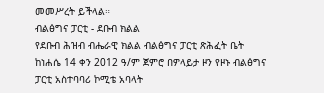መመሥረት ይችላል።
ብልፅግና ፓርቲ - ደቡብ ክልል
የደቡብ ሕዝብ ብሔራዊ ክልል ብልፅግና ፓርቲ ጽሕፈት ቤት ከነሐሴ 14 ቀን 2012 ዓ/ም ጀምሮ በዎላይታ ዞን የዞኑ ብልፅግና ፓርቲ አስተባባሪ ኮሚቴ አባላት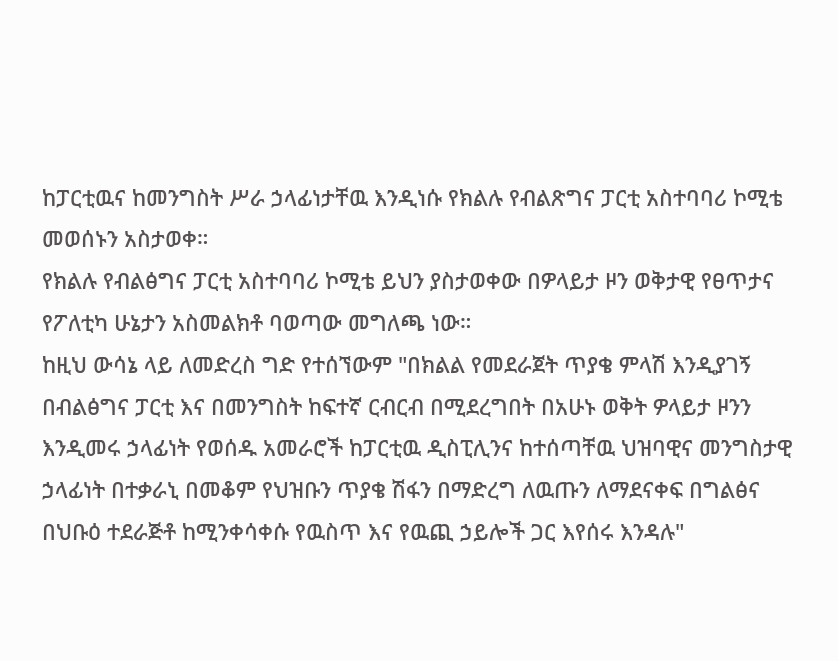ከፓርቲዉና ከመንግስት ሥራ ኃላፊነታቸዉ እንዲነሱ የክልሉ የብልጽግና ፓርቲ አስተባባሪ ኮሚቴ መወሰኑን አስታወቀ።
የክልሉ የብልፅግና ፓርቲ አስተባባሪ ኮሚቴ ይህን ያስታወቀው በዎላይታ ዞን ወቅታዊ የፀጥታና የፖለቲካ ሁኔታን አስመልክቶ ባወጣው መግለጫ ነው።
ከዚህ ውሳኔ ላይ ለመድረስ ግድ የተሰኘውም "በክልል የመደራጀት ጥያቄ ምላሽ እንዲያገኝ በብልፅግና ፓርቲ እና በመንግስት ከፍተኛ ርብርብ በሚደረግበት በአሁኑ ወቅት ዎላይታ ዞንን እንዲመሩ ኃላፊነት የወሰዱ አመራሮች ከፓርቲዉ ዲስፒሊንና ከተሰጣቸዉ ህዝባዊና መንግስታዊ ኃላፊነት በተቃራኒ በመቆም የህዝቡን ጥያቄ ሽፋን በማድረግ ለዉጡን ለማደናቀፍ በግልፅና በህቡዕ ተደራጅቶ ከሚንቀሳቀሱ የዉስጥ እና የዉጪ ኃይሎች ጋር እየሰሩ እንዳሉ"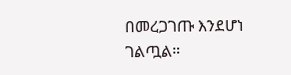በመረጋገጡ እንደሆነ ገልጧል።